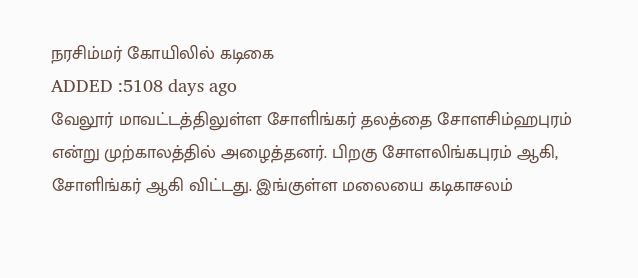நரசிம்மர் கோயிலில் கடிகை
ADDED :5108 days ago
வேலூர் மாவட்டத்திலுள்ள சோளிங்கர் தலத்தை சோளசிம்ஹபுரம் என்று முற்காலத்தில் அழைத்தனர். பிறகு சோளலிங்கபுரம் ஆகி, சோளிங்கர் ஆகி விட்டது. இங்குள்ள மலையை கடிகாசலம்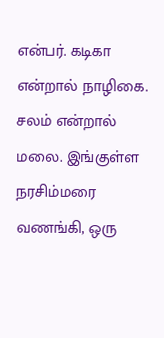என்பர். கடிகா என்றால் நாழிகை. சலம் என்றால் மலை. இங்குள்ள நரசிம்மரை வணங்கி, ஒரு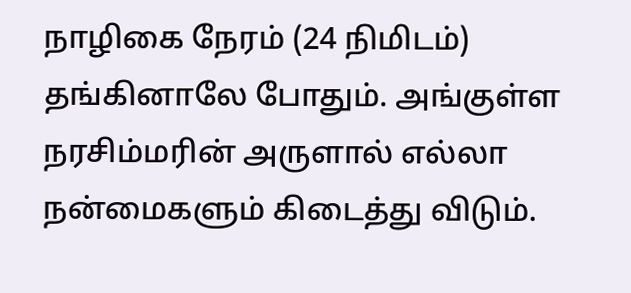நாழிகை நேரம் (24 நிமிடம்) தங்கினாலே போதும். அங்குள்ள நரசிம்மரின் அருளால் எல்லா நன்மைகளும் கிடைத்து விடும்.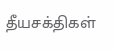தீயசக்திகள்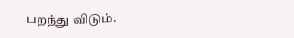பறந்து விடும்.